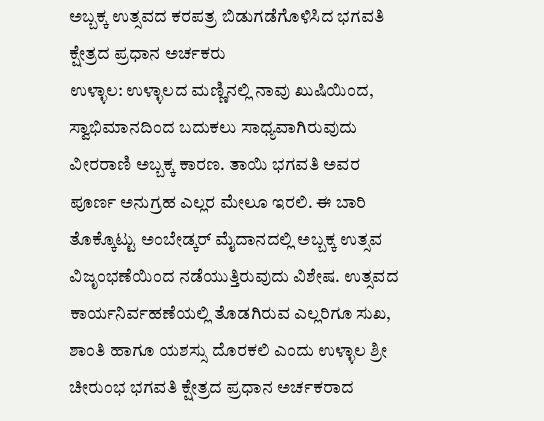ಅಬ್ಬಕ್ಕ ಉತ್ಸವದ ಕರಪತ್ರ ಬಿಡುಗಡೆಗೊಳಿಸಿದ ಭಗವತಿ ಕ್ಷೇತ್ರದ ಪ್ರಧಾನ ಅರ್ಚಕರು
ಉಳ್ಳಾಲ: ಉಳ್ಳಾಲದ ಮಣ್ಣಿನಲ್ಲಿ ನಾವು ಖುಷಿಯಿಂದ, ಸ್ವಾಭಿಮಾನದಿಂದ ಬದುಕಲು ಸಾಧ್ಯವಾಗಿರುವುದು ವೀರರಾಣಿ ಅಬ್ಬಕ್ಕ ಕಾರಣ. ತಾಯಿ ಭಗವತಿ ಅವರ ಪೂರ್ಣ ಅನುಗ್ರಹ ಎಲ್ಲರ ಮೇಲೂ ಇರಲಿ. ಈ ಬಾರಿ ತೊಕ್ಕೊಟ್ಟು ಅಂಬೇಡ್ಕರ್ ಮೈದಾನದಲ್ಲಿ ಅಬ್ಬಕ್ಕ ಉತ್ಸವ ವಿಜೃಂಭಣೆಯಿಂದ ನಡೆಯುತ್ತಿರುವುದು ವಿಶೇಷ. ಉತ್ಸವದ ಕಾರ್ಯನಿರ್ವಹಣೆಯಲ್ಲಿ ತೊಡಗಿರುವ ಎಲ್ಲರಿಗೂ ಸುಖ, ಶಾಂತಿ ಹಾಗೂ ಯಶಸ್ಸು ದೊರಕಲಿ ಎಂದು ಉಳ್ಳಾಲ ಶ್ರೀ ಚೀರುಂಭ ಭಗವತಿ ಕ್ಷೇತ್ರದ ಪ್ರಧಾನ ಅರ್ಚಕರಾದ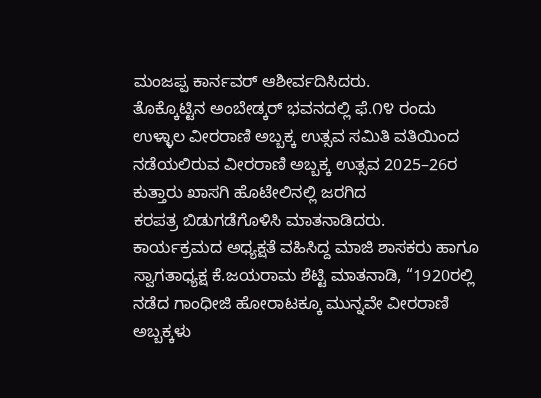ಮಂಜಪ್ಪ ಕಾರ್ನವರ್ ಆಶೀರ್ವದಿಸಿದರು.
ತೊಕ್ಕೊಟ್ಟಿನ ಅಂಬೇಡ್ಕರ್ ಭವನದಲ್ಲಿ ಫೆ.೧೪ ರಂದು ಉಳ್ಳಾಲ ವೀರರಾಣಿ ಅಬ್ಬಕ್ಕ ಉತ್ಸವ ಸಮಿತಿ ವತಿಯಿಂದ ನಡೆಯಲಿರುವ ವೀರರಾಣಿ ಅಬ್ಬಕ್ಕ ಉತ್ಸವ 2025–26ರ ಕುತ್ತಾರು ಖಾಸಗಿ ಹೊಟೇಲಿನಲ್ಲಿ ಜರಗಿದ
ಕರಪತ್ರ ಬಿಡುಗಡೆಗೊಳಿಸಿ ಮಾತನಾಡಿದರು.
ಕಾರ್ಯಕ್ರಮದ ಅಧ್ಯಕ್ಷತೆ ವಹಿಸಿದ್ದ ಮಾಜಿ ಶಾಸಕರು ಹಾಗೂ ಸ್ವಾಗತಾಧ್ಯಕ್ಷ ಕೆ.ಜಯರಾಮ ಶೆಟ್ಟಿ ಮಾತನಾಡಿ, “1920ರಲ್ಲಿ ನಡೆದ ಗಾಂಧೀಜಿ ಹೋರಾಟಕ್ಕೂ ಮುನ್ನವೇ ವೀರರಾಣಿ ಅಬ್ಬಕ್ಕಳು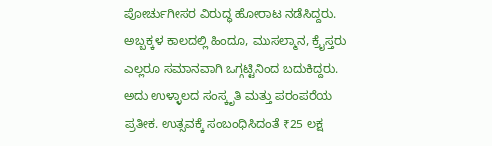ಪೋರ್ಚುಗೀಸರ ವಿರುದ್ಧ ಹೋರಾಟ ನಡೆಸಿದ್ದರು. ಅಬ್ಬಕ್ಕಳ ಕಾಲದಲ್ಲಿ ಹಿಂದೂ, ಮುಸಲ್ಮಾನ, ಕ್ರೈಸ್ತರು ಎಲ್ಲರೂ ಸಮಾನವಾಗಿ ಒಗ್ಗಟ್ಟಿನಿಂದ ಬದುಕಿದ್ದರು. ಅದು ಉಳ್ಳಾಲದ ಸಂಸ್ಕೃತಿ ಮತ್ತು ಪರಂಪರೆಯ ಪ್ರತೀಕ. ಉತ್ಸವಕ್ಕೆ ಸಂಬಂಧಿಸಿದಂತೆ ₹25 ಲಕ್ಷ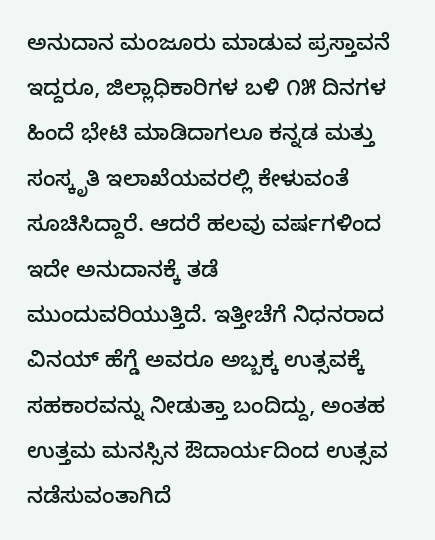ಅನುದಾನ ಮಂಜೂರು ಮಾಡುವ ಪ್ರಸ್ತಾವನೆ ಇದ್ದರೂ, ಜಿಲ್ಲಾಧಿಕಾರಿಗಳ ಬಳಿ ೧೫ ದಿನಗಳ ಹಿಂದೆ ಭೇಟಿ ಮಾಡಿದಾಗಲೂ ಕನ್ನಡ ಮತ್ತು ಸಂಸ್ಕೃತಿ ಇಲಾಖೆಯವರಲ್ಲಿ ಕೇಳುವಂತೆ ಸೂಚಿಸಿದ್ದಾರೆ. ಆದರೆ ಹಲವು ವರ್ಷಗಳಿಂದ ಇದೇ ಅನುದಾನಕ್ಕೆ ತಡೆ ಮುಂದುವರಿಯುತ್ತಿದೆ. ಇತ್ತೀಚೆಗೆ ನಿಧನರಾದ ವಿನಯ್ ಹೆಗ್ಡೆ ಅವರೂ ಅಬ್ಬಕ್ಕ ಉತ್ಸವಕ್ಕೆ ಸಹಕಾರವನ್ನು ನೀಡುತ್ತಾ ಬಂದಿದ್ದು, ಅಂತಹ ಉತ್ತಮ ಮನಸ್ಸಿನ ಔದಾರ್ಯದಿಂದ ಉತ್ಸವ ನಡೆಸುವಂತಾಗಿದೆ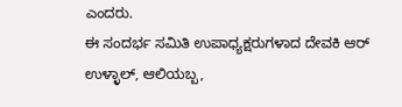ಎಂದರು.
ಈ ಸಂದರ್ಭ ಸಮಿತಿ ಉಪಾಧ್ಯಕ್ಷರುಗಳಾದ ದೇವಕಿ ಆರ್ ಉಳ್ಳಾಲ್, ಆಲಿಯಬ್ಬ,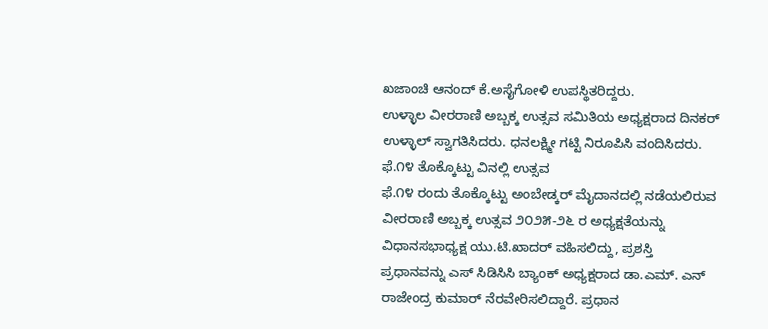ಖಜಾಂಚಿ ಆನಂದ್ ಕೆ.ಅಸೈಗೋಳಿ ಉಪಸ್ಥಿತರಿದ್ದರು.
ಉಳ್ಳಾಲ ವೀರರಾಣಿ ಅಬ್ಬಕ್ಕ ಉತ್ಸವ ಸಮಿತಿಯ ಅಧ್ಯಕ್ಷರಾದ ದಿನಕರ್ ಉಳ್ಳಾಲ್ ಸ್ವಾಗತಿಸಿದರು. ಧನಲಕ್ಷ್ಮೀ ಗಟ್ಟಿ ನಿರೂಪಿಸಿ ವಂದಿಸಿದರು.
ಫೆ.೧೪ ತೊಕ್ಕೊಟ್ಟು ವಿನಲ್ಲಿ ಉತ್ಸವ
ಫೆ.೧೪ ರಂದು ತೊಕ್ಕೊಟ್ಟು ಅಂಬೇಡ್ಕರ್ ಮೈದಾನದಲ್ಲಿ ನಡೆಯಲಿರುವ ವೀರರಾಣಿ ಅಬ್ಬಕ್ಕ ಉತ್ಸವ ೨೦೨೫-೨೬ ರ ಅಧ್ಯಕ್ಷತೆಯನ್ನು ವಿಧಾನಸಭಾಧ್ಯಕ್ಷ ಯು.ಟಿ.ಖಾದರ್ ವಹಿಸಲಿದ್ದು, ಪ್ರಶಸ್ತಿ ಪ್ರಧಾನವನ್ನು ಎಸ್ ಸಿಡಿಸಿಸಿ ಬ್ಯಾಂಕ್ ಅಧ್ಯಕ್ಷರಾದ ಡಾ.ಎಮ್. ಎನ್ ರಾಜೇಂದ್ರ ಕುಮಾರ್ ನೆರವೇರಿಸಲಿದ್ದಾರೆ. ಪ್ರಧಾನ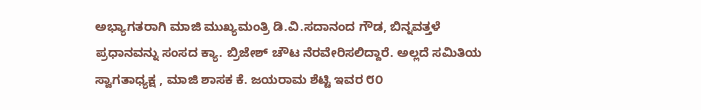ಅಭ್ಯಾಗತರಾಗಿ ಮಾಜಿ ಮುಖ್ಯಮಂತ್ರಿ ಡಿ.ವಿ.ಸದಾನಂದ ಗೌಡ, ಬಿನ್ನವತ್ತಳೆ ಪ್ರಧಾನವನ್ನು ಸಂಸದ ಕ್ಯಾ. ಬ್ರಿಜೇಶ್ ಚೌಟ ನೆರವೇರಿಸಲಿದ್ದಾರೆ. ಅಲ್ಲದೆ ಸಮಿತಿಯ ಸ್ವಾಗತಾಧ್ಯಕ್ಷ , ಮಾಜಿ ಶಾಸಕ ಕೆ. ಜಯರಾಮ ಶೆಟ್ಟಿ ಇವರ ೮೦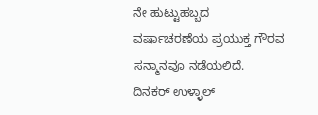ನೇ ಹುಟ್ಟುಹಬ್ಬದ ವರ್ಷಾಚರಣೆಯ ಪ್ರಯುಕ್ತ ಗೌರವ ಸನ್ಮಾನವೂ ನಡೆಯಲಿದೆ.
ದಿನಕರ್ ಉಳ್ಳಾಲ್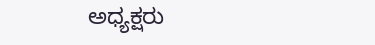ಅಧ್ಯಕ್ಷರು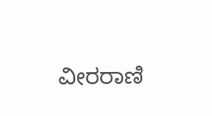ವೀರರಾಣಿ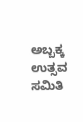ಅಬ್ಬಕ್ಕ ಉತ್ಸವ ಸಮಿತಿ